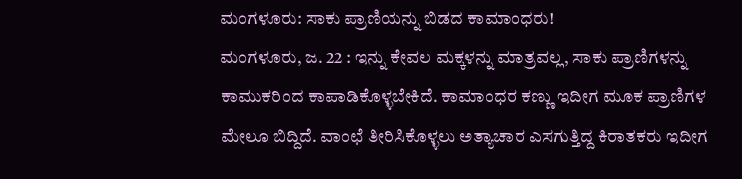ಮಂಗಳೂರು: ಸಾಕು ಪ್ರಾಣಿಯನ್ನು ಬಿಡದ ಕಾಮಾಂಧರು!
ಮಂಗಳೂರು, ಜ. 22 : ಇನ್ನು ಕೇವಲ ಮಕ್ಕಳನ್ನು ಮಾತ್ರವಲ್ಲ, ಸಾಕು ಪ್ರಾಣಿಗಳನ್ನು ಕಾಮುಕರಿಂದ ಕಾಪಾಡಿಕೊಳ್ಳಬೇಕಿದೆ. ಕಾಮಾಂಧರ ಕಣ್ಣು ಇದೀಗ ಮೂಕ ಪ್ರಾಣಿಗಳ ಮೇಲೂ ಬಿದ್ದಿದೆ. ವಾಂಛೆ ತೀರಿಸಿಕೊಳ್ಳಲು ಅತ್ಯಾಚಾರ ಎಸಗುತ್ತಿದ್ದ ಕಿರಾತಕರು ಇದೀಗ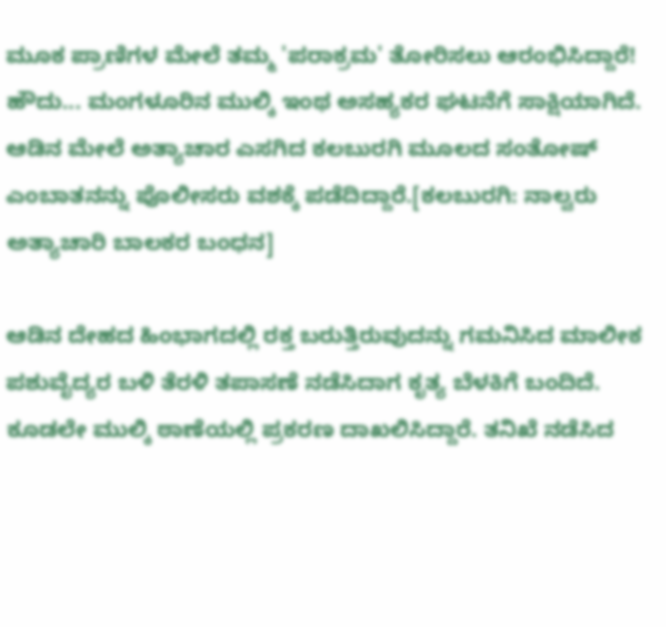ಮೂಕ ಪ್ರಾಣಿಗಳ ಮೇಲೆ ತಮ್ಮ 'ಪರಾಕ್ರಮ' ತೋರಿಸಲು ಆರಂಭಿಸಿದ್ದಾರೆ!
ಹೌದು... ಮಂಗಳೂರಿನ ಮುಲ್ಕಿ ಇಂಥ ಅಸಹ್ಯಕರ ಘಟನೆಗೆ ಸಾಕ್ಷಿಯಾಗಿದೆ. ಆಡಿನ ಮೇಲೆ ಅತ್ಯಾಚಾರ ಎಸಗಿದ ಕಲಬುರಗಿ ಮೂಲದ ಸಂತೋಷ್ ಎಂಬಾತನನ್ನು ಪೊಲೀಸರು ವಶಕ್ಕೆ ಪಡೆದಿದ್ದಾರೆ.[ಕಲಬುರಗಿ: ನಾಲ್ವರು ಅತ್ಯಾಚಾರಿ ಬಾಲಕರ ಬಂಧನ]

ಆಡಿನ ದೇಹದ ಹಿಂಭಾಗದಲ್ಲಿ ರಕ್ತ ಬರುತ್ತಿರುವುದನ್ನು ಗಮನಿಸಿದ ಮಾಲೀಕ ಪಶುವೈದ್ಯರ ಬಳಿ ತೆರಳಿ ತಪಾಸಣೆ ನಡೆಸಿದಾಗ ಕೃತ್ಯ ಬೆಳಕಿಗೆ ಬಂದಿದೆ. ಕೂಡಲೇ ಮುಲ್ಕಿ ಠಾಣೆಯಲ್ಲಿ ಪ್ರಕರಣ ದಾಖಲಿಸಿದ್ದಾರೆ. ತನಿಖೆ ನಡೆಸಿದ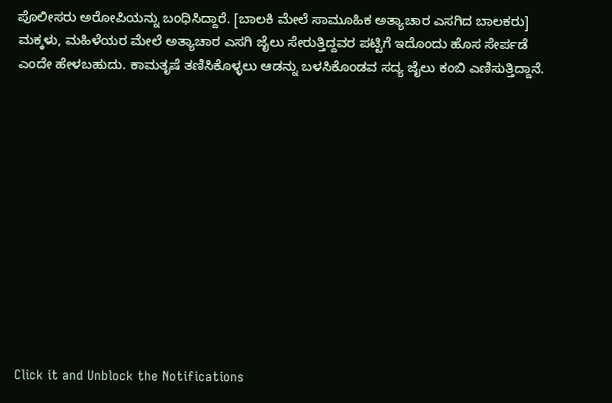ಪೊಲೀಸರು ಅರೋಪಿಯನ್ನು ಬಂಧಿಸಿದ್ದಾರೆ. [ಬಾಲಕಿ ಮೇಲೆ ಸಾಮೂಹಿಕ ಅತ್ಯಾಚಾರ ಎಸಗಿದ ಬಾಲಕರು]
ಮಕ್ಕಳು, ಮಹಿಳೆಯರ ಮೇಲೆ ಅತ್ಯಾಚಾರ ಎಸಗಿ ಜೈಲು ಸೇರುತ್ತಿದ್ದವರ ಪಟ್ಟಿಗೆ ಇದೊಂದು ಹೊಸ ಸೇರ್ಪಡೆ ಎಂದೇ ಹೇಳಬಹುದು. ಕಾಮತೃಷೆ ತಣಿಸಿಕೊಳ್ಳಲು ಆಡನ್ನು ಬಳಸಿಕೊಂಡವ ಸದ್ಯ ಜೈಲು ಕಂಬಿ ಎಣಿಸುತ್ತಿದ್ದಾನೆ.












Click it and Unblock the Notifications